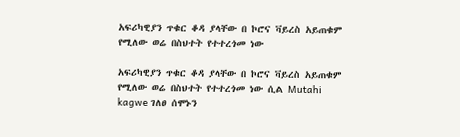አፍሪካዊያን ጥቁር ቆዳ ያላቸው በ ኮሮና ቫይረስ አይጠቁም የሚለው ወሬ በስህተት የተተረጎመ ነው

አፍሪካዊያን ጥቁር ቆዳ ያላቸው በ ኮሮና ቫይረስ አይጠቁም የሚለው ወሬ በስህተት የተተረጎመ ነው ሲል Mutahi kagwe ገለፀ ሰሞኑን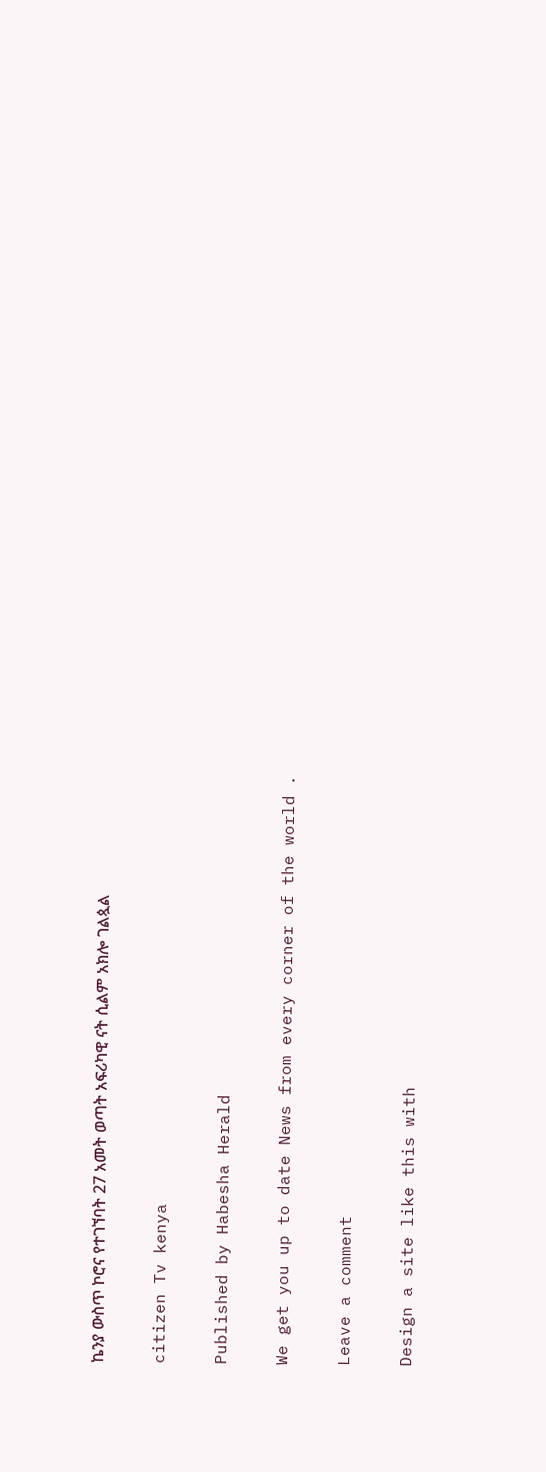ኬንያ ውስጥ ኮሮና የተገኘባት 27 አመት ወጣት አፍሪካዊ ናት ሲልም አክሎ ገልጷል

citizen Tv kenya

Published by Habesha Herald

We get you up to date News from every corner of the world .

Leave a comment

Design a site like this with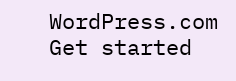WordPress.com
Get started